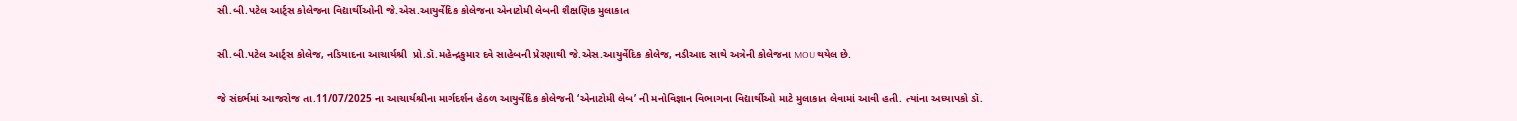સી.બી.પટેલ આર્ટ્સ કોલેજના વિદ્યાર્થીઓની જે.એસ.આયુર્વેદિક કોલેજના એનાટોમી લેબની શૈક્ષણિક મુલાકાત

સી.બી.પટેલ આર્ટ્સ કોલેજ, નડિયાદના આચાર્યશ્રી  પ્રો.ડૉ.મહેન્દ્રકુમાર દવે સાહેબની પ્રેરણાથી જે.એસ.આયુર્વેદિક કોલેજ, નડીઆદ સાથે અત્રેની કોલેજના MOU થયેલ છે.

જે સંદર્ભમાં આજરોજ તા.11/07/2025 ના આચાર્યશ્રીના માર્ગદર્શન હેઠળ આયુર્વેદિક કોલેજની ‘એનાટોમી લેબ’ ની મનોવિજ્ઞાન વિભાગના વિદ્યાર્થીઓ માટે મુલાકાત લેવામાં આવી હતી. ત્યાંના અધ્યાપકો ડૉ.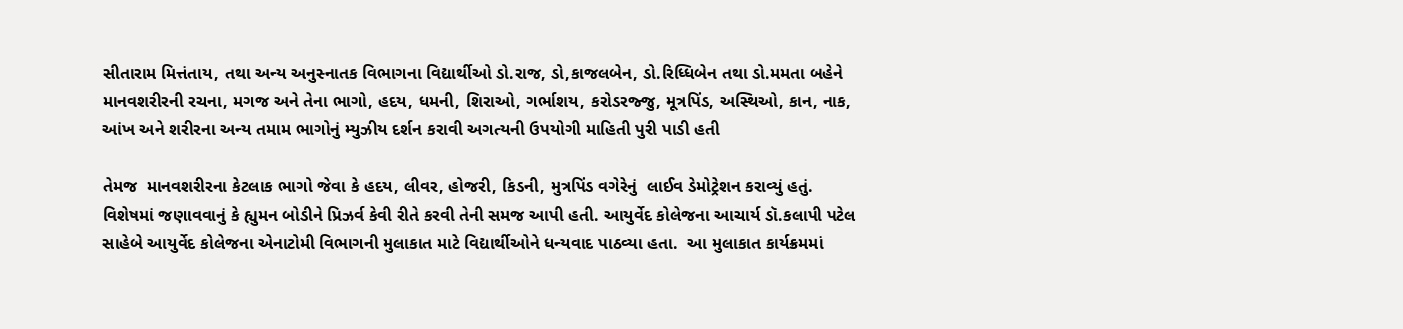સીતારામ મિત્તંતાય, તથા અન્ય અનુસ્નાતક વિભાગના વિદ્યાર્થીઓ ડો.રાજ, ડો,કાજલબેન, ડો.રિધ્ધિબેન તથા ડો.મમતા બહેને  માનવશરીરની રચના, મગજ અને તેના ભાગો, હદય, ધમની, શિરાઓ, ગર્ભાશય, કરોડરજ્જુ, મૂત્રપિંડ, અસ્થિઓ, કાન, નાક, આંખ અને શરીરના અન્ય તમામ ભાગોનું મ્યુઝીય દર્શન કરાવી અગત્યની ઉપયોગી માહિતી પુરી પાડી હતી

તેમજ  માનવશરીરના કેટલાક ભાગો જેવા કે હદય, લીવર, હોજરી, કિડની, મુત્રપિંડ વગેરેનું  લાઈવ ડેમોટ્રેશન કરાવ્યું હતું. વિશેષમાં જણાવવાનું કે હ્યુમન બોડીને પ્રિઝર્વ કેવી રીતે કરવી તેની સમજ આપી હતી. આયુર્વેદ કોલેજના આચાર્ય ડૉ.કલાપી પટેલ સાહેબે આયુર્વેદ કોલેજના એનાટોમી વિભાગની મુલાકાત માટે વિદ્યાર્થીઓને ધન્યવાદ પાઠવ્યા હતા.  આ મુલાકાત કાર્યક્રમમાં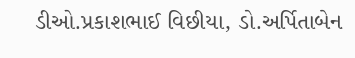ડીઓ.પ્રકાશભાઈ વિછીયા, ડો.અર્પિતાબેન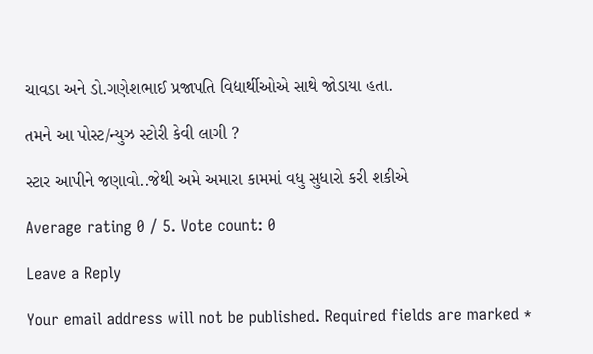ચાવડા અને ડો.ગણેશભાઈ પ્રજાપતિ વિદ્યાર્થીઓએ સાથે જોડાયા હતા.

તમને આ પોસ્ટ/ન્યુઝ સ્ટોરી કેવી લાગી ?

સ્ટાર આપીને જણાવો..જેથી અમે અમારા કામમાં વધુ સુધારો કરી શકીએ

Average rating 0 / 5. Vote count: 0

Leave a Reply

Your email address will not be published. Required fields are marked *